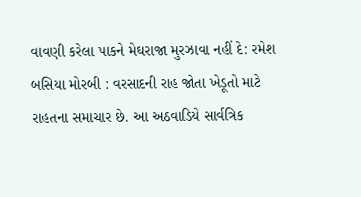વાવણી કરેલા પાકને મેઘરાજા મુરઝાવા નહીં દે: રમેશ બસિયા મોરબી : વરસાદની રાહ જોતા ખેડૂતો માટે રાહતના સમાચાર છે. આ અઠવાડિયે સાર્વત્રિક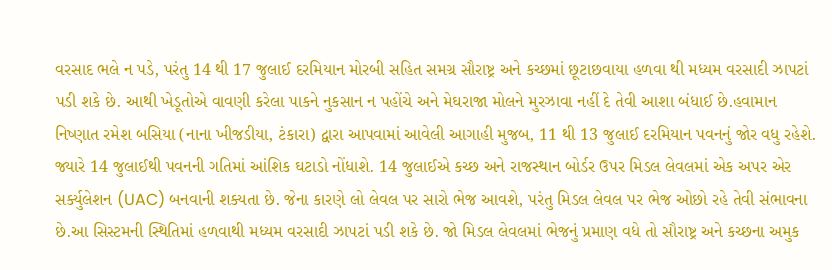વરસાદ ભલે ન પડે, પરંતુ 14 થી 17 જુલાઈ દરમિયાન મોરબી સહિત સમગ્ર સૌરાષ્ટ્ર અને કચ્છમાં છૂટાછવાયા હળવા થી મધ્યમ વરસાદી ઝાપટાં પડી શકે છે. આથી ખેડૂતોએ વાવણી કરેલા પાકને નુકસાન ન પહોંચે અને મેઘરાજા મોલને મુરઝાવા નહીં દે તેવી આશા બંધાઈ છે.હવામાન નિષ્ણાત રમેશ બસિયા (નાના ખીજડીયા, ટંકારા) દ્વારા આપવામાં આવેલી આગાહી મુજબ, 11 થી 13 જુલાઈ દરમિયાન પવનનું જોર વધુ રહેશે. જ્યારે 14 જુલાઈથી પવનની ગતિમાં આંશિક ઘટાડો નોંધાશે. 14 જુલાઈએ કચ્છ અને રાજસ્થાન બોર્ડર ઉપર મિડલ લેવલમાં એક અપર એર સર્ક્યુલેશન (UAC) બનવાની શક્યતા છે. જેના કારણે લો લેવલ પર સારો ભેજ આવશે, પરંતુ મિડલ લેવલ પર ભેજ ઓછો રહે તેવી સંભાવના છે.આ સિસ્ટમની સ્થિતિમાં હળવાથી મધ્યમ વરસાદી ઝાપટાં પડી શકે છે. જો મિડલ લેવલમાં ભેજનું પ્રમાણ વધે તો સૌરાષ્ટ્ર અને કચ્છના અમુક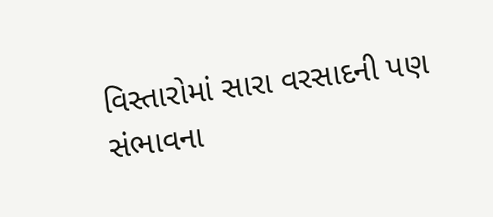વિસ્તારોમાં સારા વરસાદની પણ સંભાવના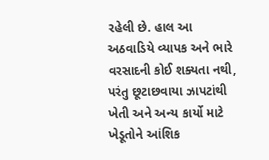રહેલી છે. હાલ આ અઠવાડિયે વ્યાપક અને ભારે વરસાદની કોઈ શક્યતા નથી, પરંતુ છૂટાછવાયા ઝાપટાંથી ખેતી અને અન્ય કાર્યો માટે ખેડૂતોને આંશિક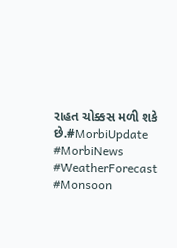રાહત ચોક્કસ મળી શકે છે.#MorbiUpdate #MorbiNews #WeatherForecast #Monsoon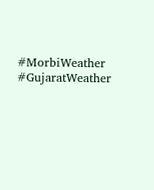#MorbiWeather #GujaratWeather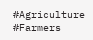#Agriculture #Farmers